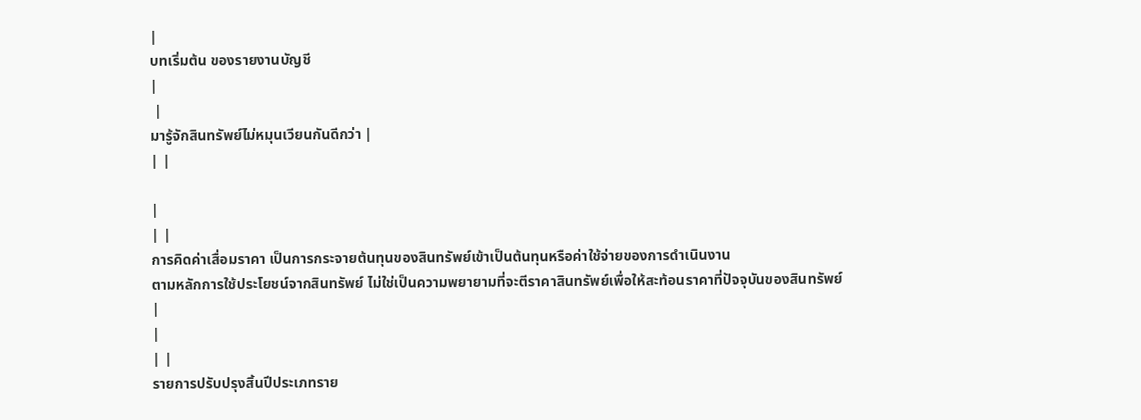|
บทเริ่มต้น ของรายงานบัญชี
|
 |
มารู้จักสินทรัพย์ไม่หมุนเวียนกันดีกว่า |
| |

|
| |
การคิดค่าเสื่อมราคา เป็นการกระจายต้นทุนของสินทรัพย์เข้าเป็นต้นทุนหรือค่าใช้จ่ายของการดำเนินงาน
ตามหลักการใช้ประโยชน์จากสินทรัพย์ ไม่ใช่เป็นความพยายามที่จะตีราคาสินทรัพย์เพื่อให้สะท้อนราคาที่ปัจจุบันของสินทรัพย์
|
|
| |
รายการปรับปรุงสิ้นปีประเภทราย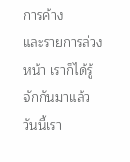การค้าง
และรายการล่วงหน้า เราก็ได้รู้จักกันมาแล้ว วันนี้เรา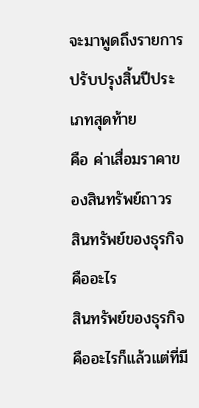จะมาพูดถึงรายการปรับปรุงสิ้นปีประเภทสุดท้าย
คือ ค่าเสื่อมราคาของสินทรัพย์ถาวร
สินทรัพย์ของธุรกิจคืออะไร
สินทรัพย์ของธุรกิจ
คืออะไรก็แล้วแต่ที่มี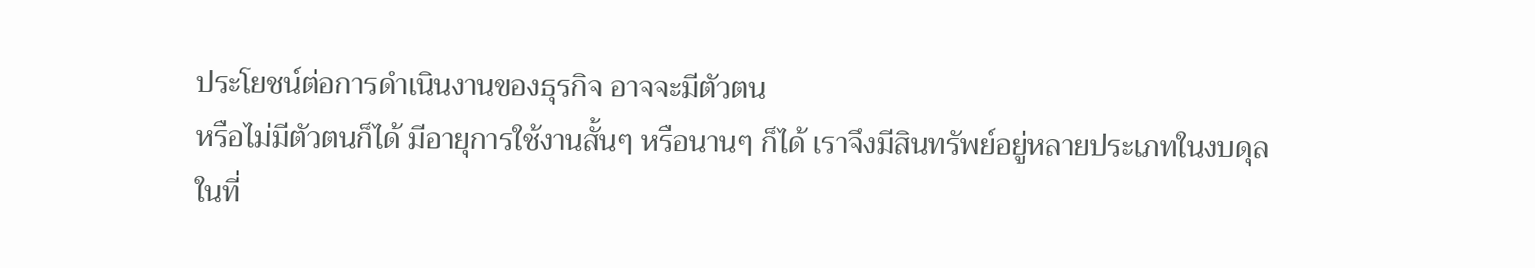ประโยชน์ต่อการดำเนินงานของธุรกิจ อาจจะมีตัวตน
หรือไม่มีตัวตนก็ได้ มีอายุการใช้งานสั้นๆ หรือนานๆ ก็ได้ เราจึงมีสินทรัพย์อยู่หลายประเภทในงบดุล
ในที่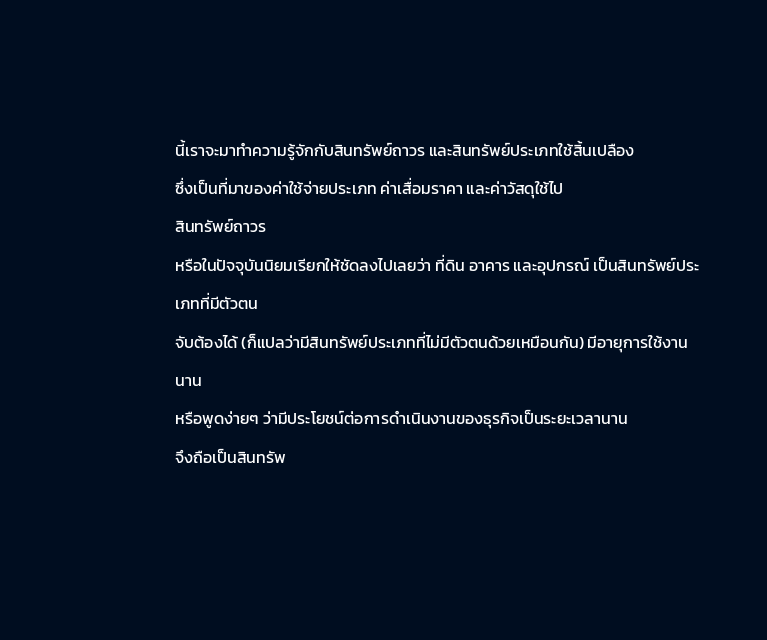นี้เราจะมาทำความรู้จักกับสินทรัพย์ถาวร และสินทรัพย์ประเภทใช้สิ้นเปลือง
ซึ่งเป็นที่มาของค่าใช้จ่ายประเภท ค่าเสื่อมราคา และค่าวัสดุใช้ไป
สินทรัพย์ถาวร
หรือในปัจจุบันนิยมเรียกให้ชัดลงไปเลยว่า ที่ดิน อาคาร และอุปกรณ์ เป็นสินทรัพย์ประเภทที่มีตัวตน
จับต้องได้ (ก็แปลว่ามีสินทรัพย์ประเภทที่ไม่มีตัวตนด้วยเหมือนกัน) มีอายุการใช้งานนาน
หรือพูดง่ายๆ ว่ามีประโยชน์ต่อการดำเนินงานของธุรกิจเป็นระยะเวลานาน
จึงถือเป็นสินทรัพ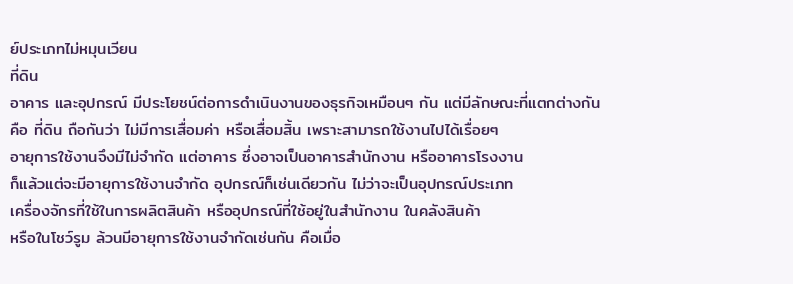ย์ประเภทไม่หมุนเวียน
ที่ดิน
อาคาร และอุปกรณ์ มีประโยชน์ต่อการดำเนินงานของธุรกิจเหมือนๆ กัน แต่มีลักษณะที่แตกต่างกัน
คือ ที่ดิน ถือกันว่า ไม่มีการเสื่อมค่า หรือเสื่อมสิ้น เพราะสามารถใช้งานไปได้เรื่อยๆ
อายุการใช้งานจึงมีไม่จำกัด แต่อาคาร ซึ่งอาจเป็นอาคารสำนักงาน หรืออาคารโรงงาน
ก็แล้วแต่จะมีอายุการใช้งานจำกัด อุปกรณ์ก็เช่นเดียวกัน ไม่ว่าจะเป็นอุปกรณ์ประเภท
เครื่องจักรที่ใช้ในการผลิตสินค้า หรืออุปกรณ์ที่ใช้อยู่ในสำนักงาน ในคลังสินค้า
หรือในโชว์รูม ล้วนมีอายุการใช้งานจำกัดเช่นกัน คือเมื่อ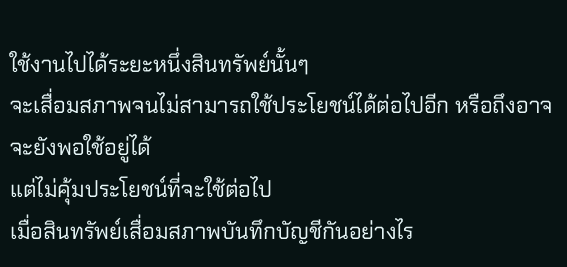ใช้งานไปได้ระยะหนึ่งสินทรัพย์นั้นๆ
จะเสื่อมสภาพจนไม่สามารถใช้ประโยชน์ได้ต่อไปอีก หรือถึงอาจจะยังพอใช้อยู่ได้
แต่ไม่คุ้มประโยชน์ที่จะใช้ต่อไป
เมื่อสินทรัพย์เสื่อมสภาพบันทึกบัญชีกันอย่างไร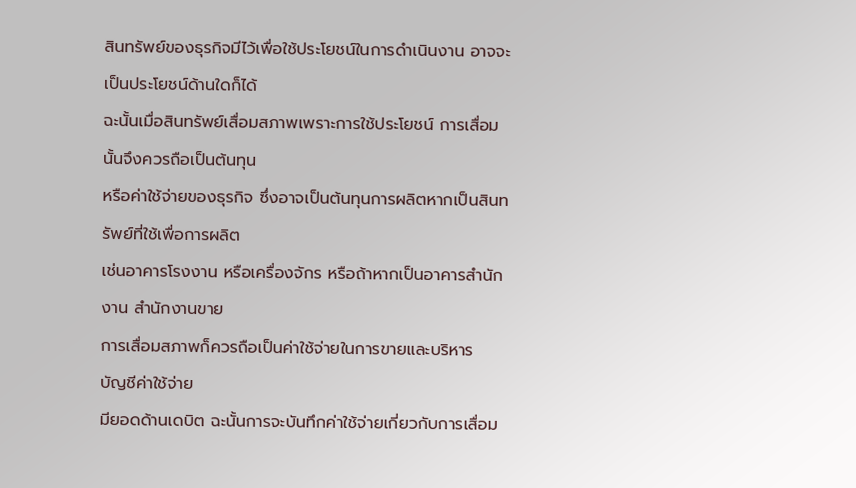สินทรัพย์ของธุรกิจมีไว้เพื่อใช้ประโยชน์ในการดำเนินงาน อาจจะเป็นประโยชน์ด้านใดก็ได้
ฉะนั้นเมื่อสินทรัพย์เสื่อมสภาพเพราะการใช้ประโยชน์ การเสื่อมนั้นจึงควรถือเป็นต้นทุน
หรือค่าใช้จ่ายของธุรกิจ ซึ่งอาจเป็นต้นทุนการผลิตหากเป็นสินทรัพย์ที่ใช้เพื่อการผลิต
เช่นอาคารโรงงาน หรือเครื่องจักร หรือถ้าหากเป็นอาคารสำนักงาน สำนักงานขาย
การเสื่อมสภาพก็ควรถือเป็นค่าใช้จ่ายในการขายและบริหาร
บัญชีค่าใช้จ่าย
มียอดด้านเดบิต ฉะนั้นการจะบันทึกค่าใช้จ่ายเกี่ยวกับการเสื่อม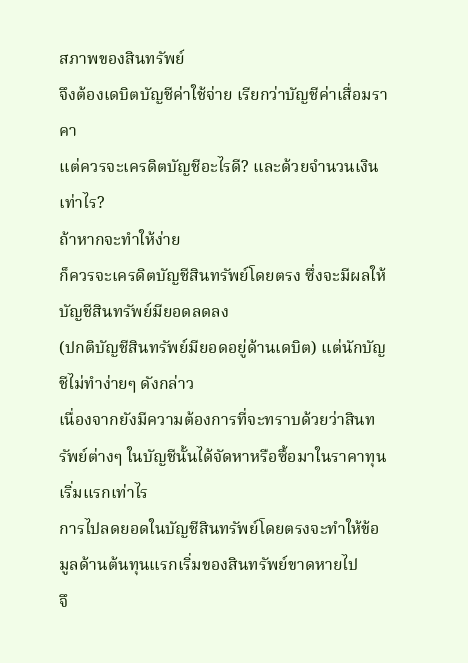สภาพของสินทรัพย์
จึงต้องเดบิตบัญชีค่าใช้จ่าย เรียกว่าบัญชีค่าเสื่อมราคา
แต่ควรจะเครดิตบัญชีอะไรดี? และด้วยจำนวนเงินเท่าไร?
ถ้าหากจะทำให้ง่าย
ก็ควรจะเครดิตบัญชีสินทรัพย์โดยตรง ซึ่งจะมีผลให้บัญชีสินทรัพย์มียอดลดลง
(ปกติบัญชีสินทรัพย์มียอดอยู่ด้านเดบิต) แต่นักบัญชีไม่ทำง่ายๆ ดังกล่าว
เนื่องจากยังมีความต้องการที่จะทราบด้วยว่าสินทรัพย์ต่างๆ ในบัญชีนั้นได้จัดหาหรือซื้อมาในราคาทุนเริ่มแรกเท่าไร
การไปลดยอดในบัญชีสินทรัพย์โดยตรงจะทำให้ข้อมูลด้านต้นทุนแรกเริ่มของสินทรัพย์ขาดหายไป
จึ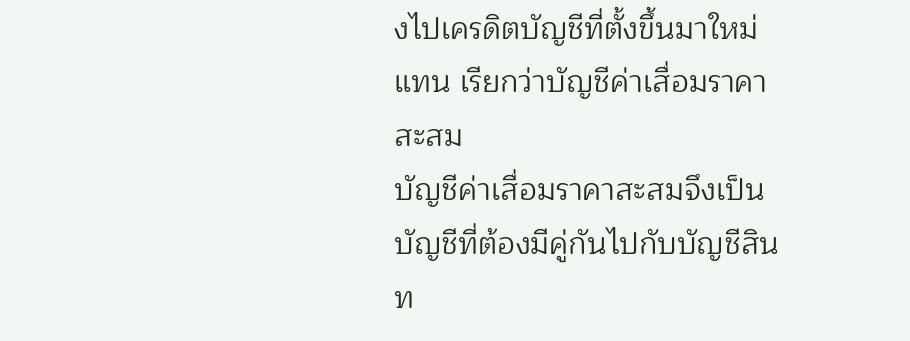งไปเครดิตบัญชีที่ตั้งขึ้นมาใหม่แทน เรียกว่าบัญชีค่าเสื่อมราคาสะสม
บัญชีค่าเสื่อมราคาสะสมจึงเป็นบัญชีที่ต้องมีคู่กันไปกับบัญชีสินท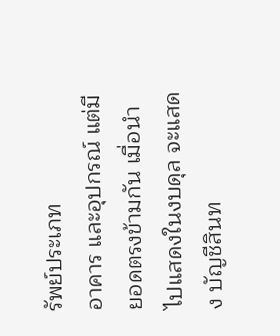รัพย์ประเภท
อาคาร และอุปกรณ์ แต่มียอดตรงข้ามกัน เมื่อนำไปแสดงในงบดุล จะแสดง บัญชีสินท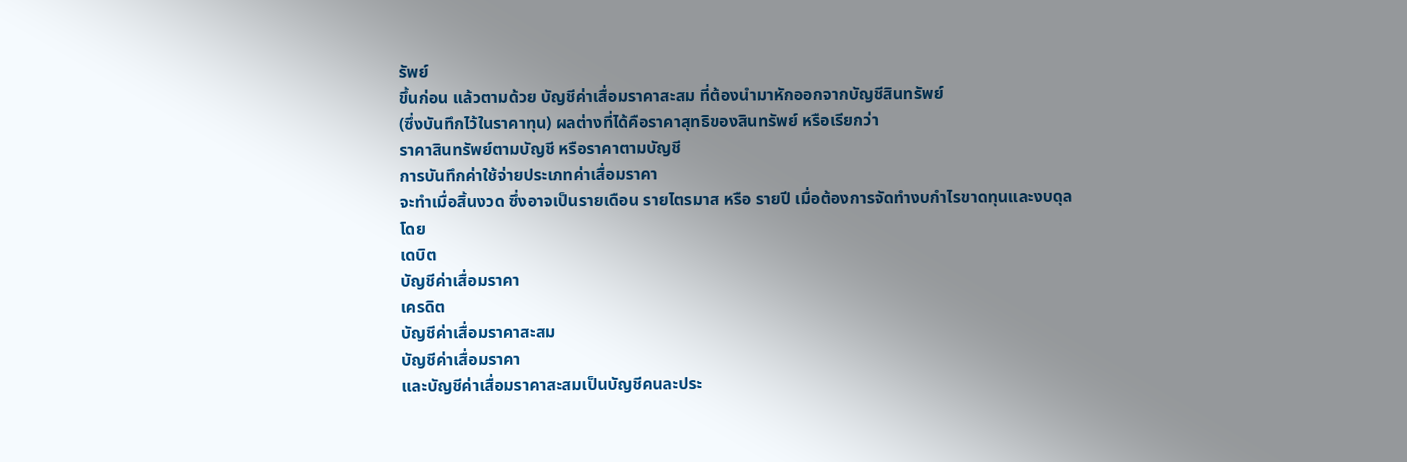รัพย์
ขึ้นก่อน แล้วตามด้วย บัญชีค่าเสื่อมราคาสะสม ที่ต้องนำมาหักออกจากบัญชีสินทรัพย์
(ซึ่งบันทึกไว้ในราคาทุน) ผลต่างที่ได้คือราคาสุทธิของสินทรัพย์ หรือเรียกว่า
ราคาสินทรัพย์ตามบัญชี หรือราคาตามบัญชี
การบันทึกค่าใช้จ่ายประเภทค่าเสื่อมราคา
จะทำเมื่อสิ้นงวด ซึ่งอาจเป็นรายเดือน รายไตรมาส หรือ รายปี เมื่อต้องการจัดทำงบกำไรขาดทุนและงบดุล
โดย
เดบิต
บัญชีค่าเสื่อมราคา
เครดิต
บัญชีค่าเสื่อมราคาสะสม
บัญชีค่าเสื่อมราคา
และบัญชีค่าเสื่อมราคาสะสมเป็นบัญชีคนละประ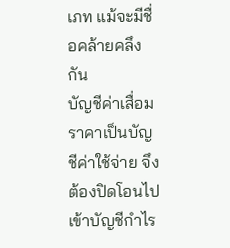เภท แม้จะมีชื่อคล้ายคลึงกัน
บัญชีค่าเสื่อมราคาเป็นบัญชีค่าใช้จ่าย จึงต้องปิดโอนไปเข้าบัญชีกำไร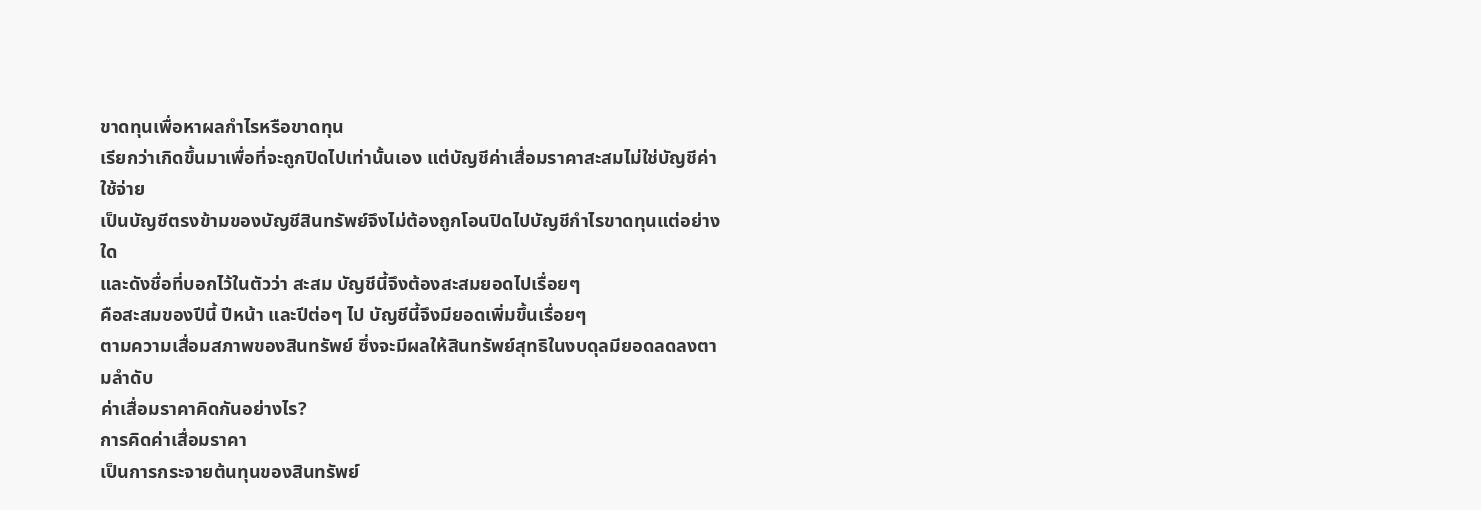ขาดทุนเพื่อหาผลกำไรหรือขาดทุน
เรียกว่าเกิดขึ้นมาเพื่อที่จะถูกปิดไปเท่านั้นเอง แต่บัญชีค่าเสื่อมราคาสะสมไม่ใช่บัญชีค่าใช้จ่าย
เป็นบัญชีตรงข้ามของบัญชีสินทรัพย์จึงไม่ต้องถูกโอนปิดไปบัญชีกำไรขาดทุนแต่อย่างใด
และดังชื่อที่บอกไว้ในตัวว่า สะสม บัญชีนี้จึงต้องสะสมยอดไปเรื่อยๆ
คือสะสมของปีนี้ ปีหน้า และปีต่อๆ ไป บัญชีนี้จึงมียอดเพิ่มขึ้นเรื่อยๆ
ตามความเสื่อมสภาพของสินทรัพย์ ซึ่งจะมีผลให้สินทรัพย์สุทธิในงบดุลมียอดลดลงตามลำดับ
ค่าเสื่อมราคาคิดกันอย่างไร?
การคิดค่าเสื่อมราคา
เป็นการกระจายต้นทุนของสินทรัพย์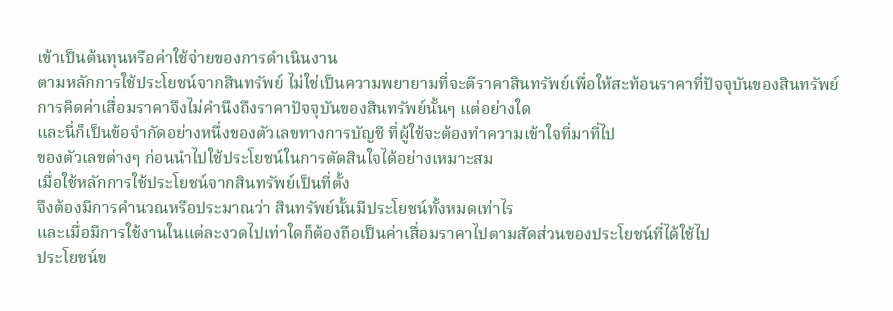เข้าเป็นต้นทุนหรือค่าใช้จ่ายของการดำเนินงาน
ตามหลักการใช้ประโยชน์จากสินทรัพย์ ไม่ใช่เป็นความพยายามที่จะตีราคาสินทรัพย์เพื่อให้สะท้อนราคาที่ปัจจุบันของสินทรัพย์
การคิดค่าเสื่อมราคาจึงไม่คำนึงถึงราคาปัจจุบันของสินทรัพย์นั้นๆ แต่อย่างใด
และนี่ก็เป็นข้อจำกัดอย่างหนึ่งของตัวเลขทางการบัญชี ที่ผู้ใช้จะต้องทำความเข้าใจที่มาที่ไป
ของตัวเลขต่างๆ ก่อนนำไปใช้ประโยชน์ในการตัดสินใจได้อย่างเหมาะสม
เมื่อใช้หลักการใช้ประโยชน์จากสินทรัพย์เป็นที่ตั้ง
จึงต้องมีการคำนวณหรือประมาณว่า สินทรัพย์นั้นมีประโยชน์ทั้งหมดเท่าไร
และเมื่อมีการใช้งานในแต่ละงวดไปเท่าใดก็ต้องถือเป็นค่าเสื่อมราคาไปตามสัดส่วนของประโยชน์ที่ได้ใช้ไป
ประโยชน์ข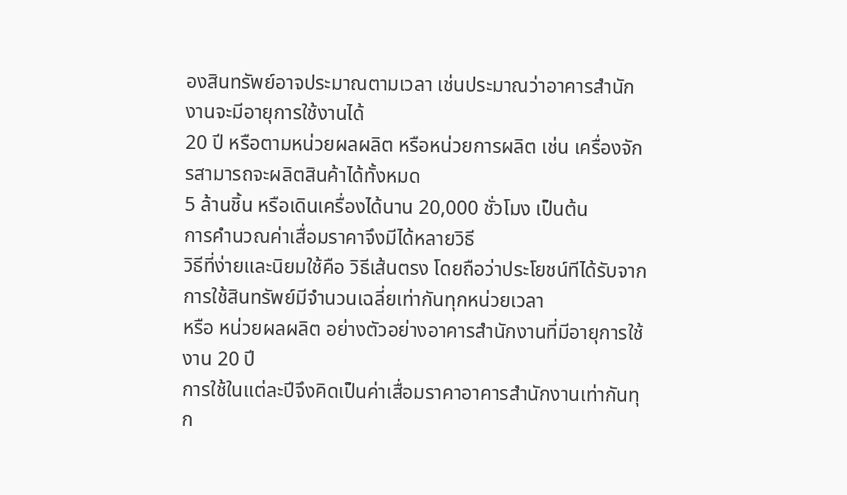องสินทรัพย์อาจประมาณตามเวลา เช่นประมาณว่าอาคารสำนักงานจะมีอายุการใช้งานได้
20 ปี หรือตามหน่วยผลผลิต หรือหน่วยการผลิต เช่น เครื่องจักรสามารถจะผลิตสินค้าได้ทั้งหมด
5 ล้านชิ้น หรือเดินเครื่องได้นาน 20,000 ชั่วโมง เป็นต้น
การคำนวณค่าเสื่อมราคาจึงมีได้หลายวิธี
วิธีที่ง่ายและนิยมใช้คือ วิธีเส้นตรง โดยถือว่าประโยชน์ทีได้รับจากการใช้สินทรัพย์มีจำนวนเฉลี่ยเท่ากันทุกหน่วยเวลา
หรือ หน่วยผลผลิต อย่างตัวอย่างอาคารสำนักงานที่มีอายุการใช้งาน 20 ปี
การใช้ในแต่ละปีจึงคิดเป็นค่าเสื่อมราคาอาคารสำนักงานเท่ากันทุก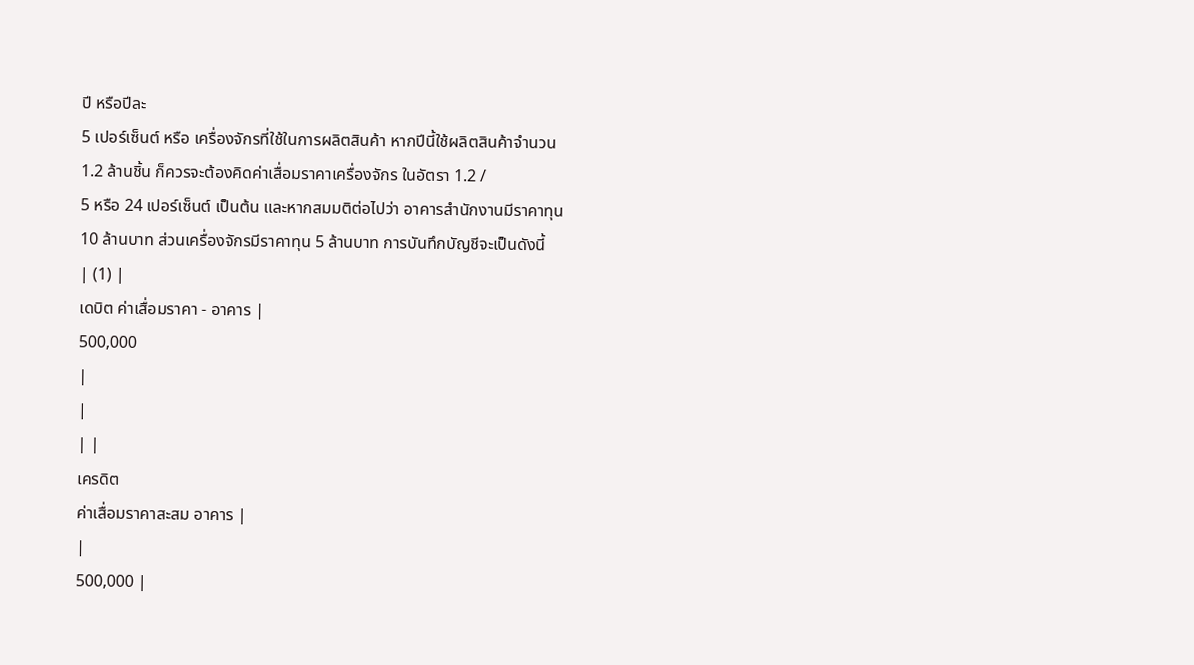ปี หรือปีละ
5 เปอร์เซ็นต์ หรือ เครื่องจักรที่ใช้ในการผลิตสินค้า หากปีนี้ใช้ผลิตสินค้าจำนวน
1.2 ล้านชิ้น ก็ควรจะต้องคิดค่าเสื่อมราคาเครื่องจักร ในอัตรา 1.2 /
5 หรือ 24 เปอร์เซ็นต์ เป็นต้น และหากสมมติต่อไปว่า อาคารสำนักงานมีราคาทุน
10 ล้านบาท ส่วนเครื่องจักรมีราคาทุน 5 ล้านบาท การบันทึกบัญชีจะเป็นดังนี้
| (1) |
เดบิต ค่าเสื่อมราคา - อาคาร |
500,000
|
|
| |
เครดิต
ค่าเสื่อมราคาสะสม อาคาร |
|
500,000 |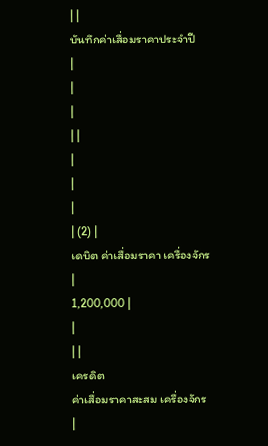| |
บันทึกค่าเสื่อมราคาประจำปี
|
|
|
| |
|
|
|
| (2) |
เดบิต ค่าเสื่อมราคา เครื่องจักร
|
1,200,000 |
|
| |
เครดิต
ค่าเสื่อมราคาสะสม เครื่องจักร
|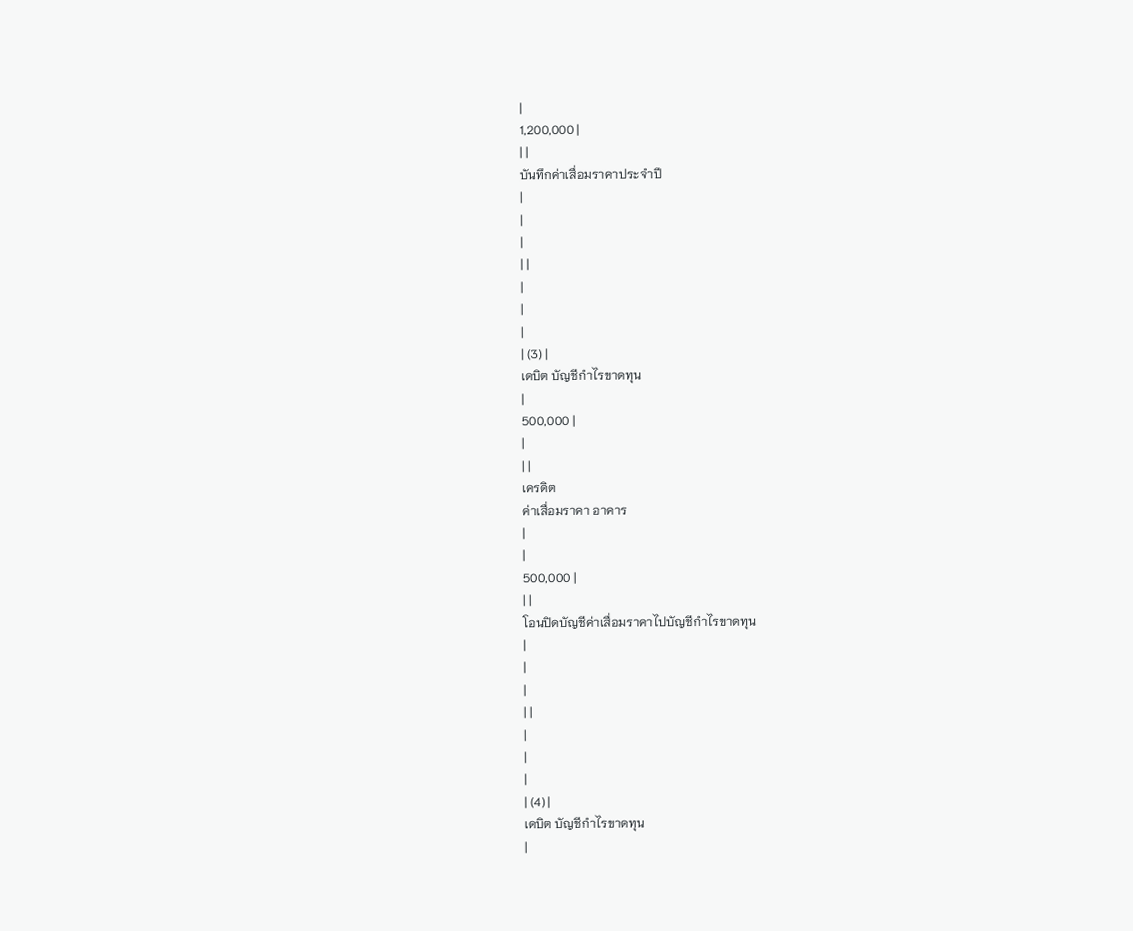|
1,200,000 |
| |
บันทึกค่าเสื่อมราคาประจำปี
|
|
|
| |
|
|
|
| (3) |
เดบิต บัญชีกำไรขาดทุน
|
500,000 |
|
| |
เครดิต
ค่าเสื่อมราคา อาคาร
|
|
500,000 |
| |
โอนปิดบัญชีค่าเสื่อมราคาไปบัญชีกำไรขาดทุน
|
|
|
| |
|
|
|
| (4) |
เดบิต บัญชีกำไรขาดทุน
|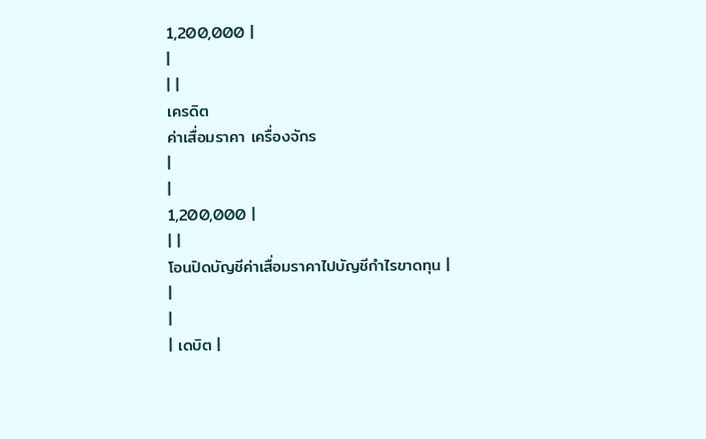1,200,000 |
|
| |
เครดิต
ค่าเสื่อมราคา เครื่องจักร
|
|
1,200,000 |
| |
โอนปิดบัญชีค่าเสื่อมราคาไปบัญชีกำไรขาดทุน |
|
|
| เดบิต |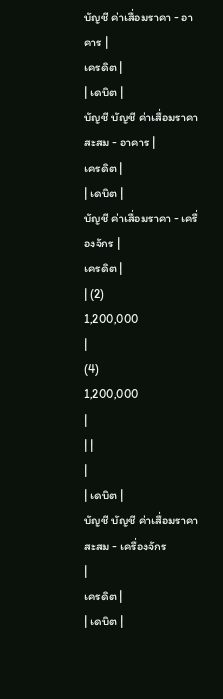บัญชี ค่าเสื่อมราคา - อาคาร |
เครดิต |
| เดบิต |
บัญชี บัญชี ค่าเสื่อมราคาสะสม - อาคาร |
เครดิต |
| เดบิต |
บัญชี ค่าเสื่อมราคา - เครื่องจักร |
เครดิต |
| (2)
1,200,000
|
(4)
1,200,000
|
| |
|
| เดบิต |
บัญชี บัญชี ค่าเสื่อมราคาสะสม - เครื่องจักร
|
เครดิต |
| เดบิต |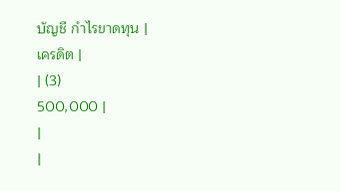บัญชี กำไรขาดทุน |
เครดิต |
| (3)
500,000 |
|
|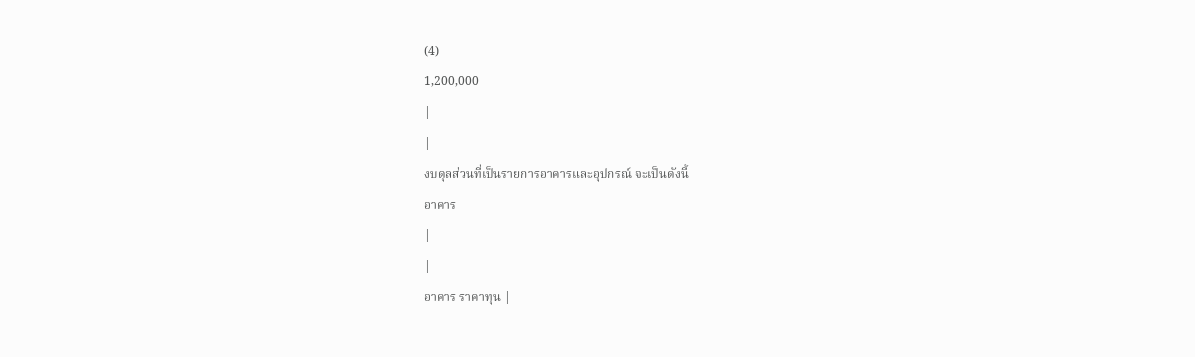(4)
1,200,000
|
|
งบดุลส่วนที่เป็นรายการอาคารและอุปกรณ์ จะเป็นดังนี้
อาคาร
|
|
อาคาร ราคาทุน |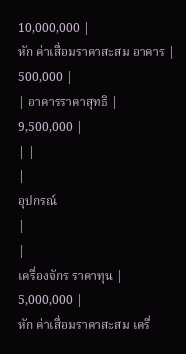10,000,000 |
หัก ค่าเสื่อมราคาสะสม อาคาร |
500,000 |
| อาคารราคาสุทธิ |
9,500,000 |
| |
|
อุปกรณ์
|
|
เครื่องจักร ราคาทุน |
5,000,000 |
หัก ค่าเสื่อมราคาสะสม เครื่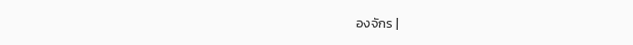องจักร |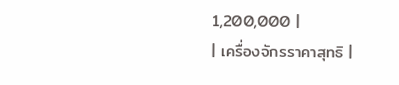1,200,000 |
| เครื่องจักรราคาสุทธิ |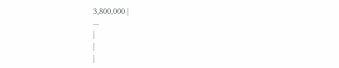3,800,000 |
...
|
|
|